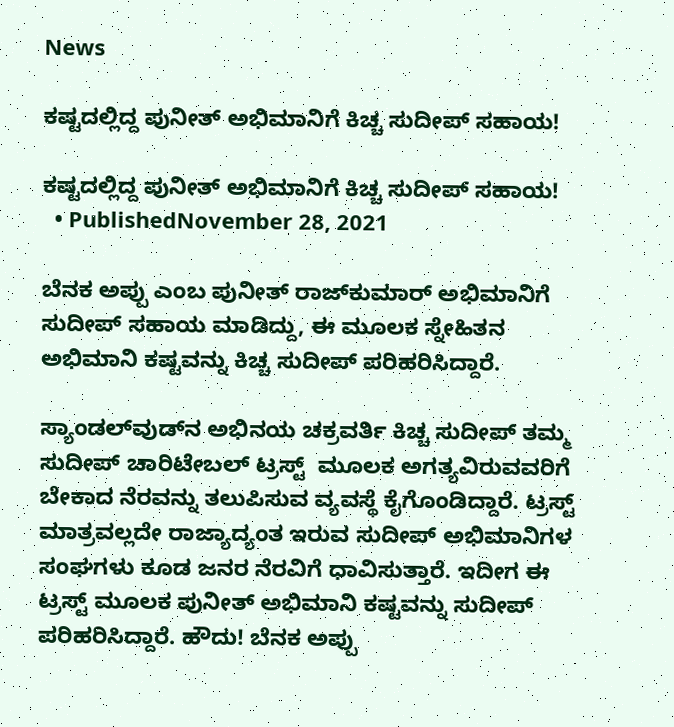News

ಕಷ್ಟದಲ್ಲಿದ್ದ ಪುನೀತ್ ಅಭಿಮಾನಿಗೆ ಕಿಚ್ಚ ಸುದೀಪ್ ಸಹಾಯ!

ಕಷ್ಟದಲ್ಲಿದ್ದ ಪುನೀತ್ ಅಭಿಮಾನಿಗೆ ಕಿಚ್ಚ ಸುದೀಪ್ ಸಹಾಯ!
  • PublishedNovember 28, 2021

ಬೆನಕ ಅಪ್ಪು ಎಂಬ ಪುನೀತ್ ರಾಜ್‌ಕುಮಾರ್ ಅಭಿಮಾನಿಗೆ ಸುದೀಪ್ ಸಹಾಯ ಮಾಡಿದ್ದು, ಈ ಮೂಲಕ ಸ್ನೇಹಿತನ ಅಭಿಮಾನಿ ಕಷ್ಟವನ್ನು ಕಿಚ್ಚ ಸುದೀಪ್ ಪರಿಹರಿಸಿದ್ದಾರೆ.

ಸ್ಯಾಂಡಲ್‌ವುಡ್‌ನ ಅಭಿನಯ ಚಕ್ರವರ್ತಿ ಕಿಚ್ಚ ಸುದೀಪ್ ತಮ್ಮ ಸುದೀಪ್ ಚಾರಿಟೇಬಲ್ ಟ್ರಸ್ಟ್  ಮೂಲಕ ಅಗತ್ಯವಿರುವವರಿಗೆ ಬೇಕಾದ ನೆರವನ್ನು ತಲುಪಿಸುವ ವ್ಯವಸ್ಥೆ ಕೈಗೊಂಡಿದ್ದಾರೆ. ಟ್ರಸ್ಟ್‌ ಮಾತ್ರವಲ್ಲದೇ ರಾಜ್ಯಾದ್ಯಂತ ಇರುವ ಸುದೀಪ್ ಅಭಿಮಾನಿಗಳ ಸಂಘಗಳು ಕೂಡ ಜನರ ನೆರವಿಗೆ ಧಾವಿಸುತ್ತಾರೆ. ಇದೀಗ ಈ ಟ್ರಸ್ಟ್ ಮೂಲಕ ಪುನೀತ್ ಅಭಿಮಾನಿ ಕಷ್ಟವನ್ನು ಸುದೀಪ್ ಪರಿಹರಿಸಿದ್ದಾರೆ. ಹೌದು! ಬೆನಕ ಅಪ್ಪು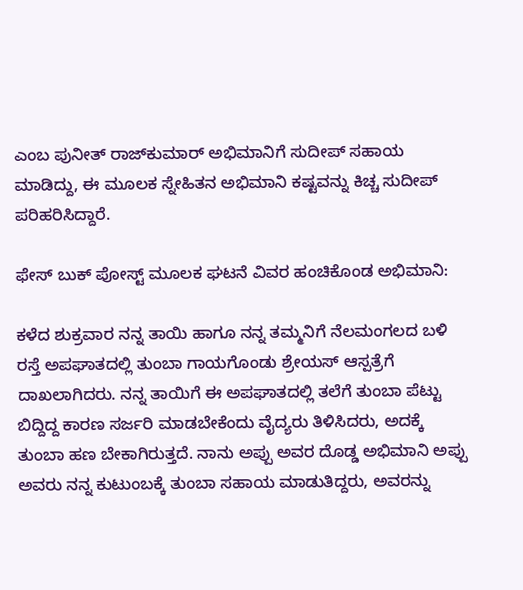ಎಂಬ ಪುನೀತ್ ರಾಜ್‌ಕುಮಾರ್ ಅಭಿಮಾನಿಗೆ ಸುದೀಪ್ ಸಹಾಯ ಮಾಡಿದ್ದು, ಈ ಮೂಲಕ ಸ್ನೇಹಿತನ ಅಭಿಮಾನಿ ಕಷ್ಟವನ್ನು ಕಿಚ್ಚ ಸುದೀಪ್ ಪರಿಹರಿಸಿದ್ದಾರೆ.

ಫೇಸ್ ಬುಕ್ ಪೋಸ್ಟ್ ಮೂಲಕ ಘಟನೆ ವಿವರ ಹಂಚಿಕೊಂಡ ಅಭಿಮಾನಿ:

ಕಳೆದ ಶುಕ್ರವಾರ ನನ್ನ ತಾಯಿ ಹಾಗೂ ನನ್ನ ತಮ್ಮನಿಗೆ ನೆಲಮಂಗಲದ ಬಳಿ ರಸ್ತೆ ಅಪಘಾತದಲ್ಲಿ ತುಂಬಾ ಗಾಯಗೊಂಡು ಶ್ರೇಯಸ್ ಆಸ್ಪತ್ರೆಗೆ ದಾಖಲಾಗಿದರು. ನನ್ನ ತಾಯಿಗೆ ಈ ಅಪಘಾತದಲ್ಲಿ ತಲೆಗೆ ತುಂಬಾ ಪೆಟ್ಟು ಬಿದ್ದಿದ್ದ ಕಾರಣ ಸರ್ಜರಿ ಮಾಡಬೇಕೆಂದು ವೈದ್ಯರು ತಿಳಿಸಿದರು, ಅದಕ್ಕೆ ತುಂಬಾ ಹಣ ಬೇಕಾಗಿರುತ್ತದೆ. ನಾನು ಅಪ್ಪು ಅವರ ದೊಡ್ಡ ಅಭಿಮಾನಿ ಅಪ್ಪು ಅವರು ನನ್ನ ಕುಟುಂಬಕ್ಕೆ ತುಂಬಾ ಸಹಾಯ ಮಾಡುತಿದ್ದರು, ಅವರನ್ನು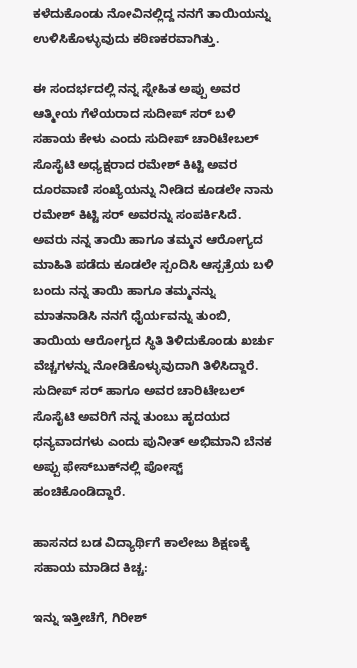ಕಳೆದುಕೊಂಡು ನೋವಿನಲ್ಲಿದ್ದ ನನಗೆ ತಾಯಿಯನ್ನು ಉಳಿಸಿಕೊಳ್ಳುವುದು ಕಠಿಣಕರವಾಗಿತ್ತು.

ಈ ಸಂದರ್ಭದಲ್ಲಿ ನನ್ನ ಸ್ನೇಹಿತ ಅಪ್ಪು ಅವರ ಆತ್ಮೀಯ ಗೆಳೆಯರಾದ ಸುದೀಪ್ ಸರ್ ಬಳಿ ಸಹಾಯ ಕೇಳು ಎಂದು ಸುದೀಪ್ ಚಾರಿಟೇಬಲ್ ಸೊಸೈಟಿ ಅಧ್ಯಕ್ಷರಾದ ರಮೇಶ್ ಕಿಟ್ಟಿ ಅವರ ದೂರವಾಣಿ ಸಂಖ್ಯೆಯನ್ನು ನೀಡಿದ ಕೂಡಲೇ ನಾನು ರಮೇಶ್ ಕಿಟ್ಟಿ ಸರ್ ಅವರನ್ನು ಸಂಪರ್ಕಿಸಿದೆ. ಅವರು ನನ್ನ ತಾಯಿ ಹಾಗೂ ತಮ್ಮನ ಆರೋಗ್ಯದ ಮಾಹಿತಿ ಪಡೆದು ಕೂಡಲೇ ಸ್ಪಂದಿಸಿ ಆಸ್ಪತ್ರೆಯ ಬಳಿ ಬಂದು ನನ್ನ ತಾಯಿ ಹಾಗೂ ತಮ್ಮನನ್ನು ಮಾತನಾಡಿಸಿ ನನಗೆ ಧೈರ್ಯವನ್ನು ತುಂಬಿ, ತಾಯಿಯ ಆರೋಗ್ಯದ ಸ್ಥಿತಿ ತಿಳಿದುಕೊಂಡು ಖರ್ಚು ವೆಚ್ಚಗಳನ್ನು ನೋಡಿಕೊಳ್ಳುವುದಾಗಿ ತಿಳಿಸಿದ್ದಾರೆ. ಸುದೀಪ್ ಸರ್ ಹಾಗೂ ಅವರ ಚಾರಿಟೇಬಲ್ ಸೊಸೈಟಿ ಅವರಿಗೆ ನನ್ನ ತುಂಬು ಹೃದಯದ ಧನ್ಯವಾದಗಳು ಎಂದು ಪುನೀತ್ ಅಭಿಮಾನಿ ಬೆನಕ ಅಪ್ಪು ಫೇಸ್‌ಬುಕ್‌ನಲ್ಲಿ ಪೋಸ್ಟ್‌ ಹಂಚಿಕೊಂಡಿದ್ದಾರೆ.

ಹಾಸನದ ಬಡ ವಿದ್ಯಾರ್ಥಿಗೆ ಕಾಲೇಜು ಶಿಕ್ಷಣಕ್ಕೆ ಸಹಾಯ ಮಾಡಿದ ಕಿಚ್ಚ:

ಇನ್ನು ಇತ್ತೀಚೆಗೆ, ಗಿರೀಶ್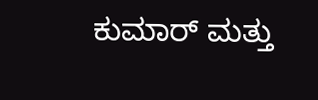ಕುಮಾರ್ ಮತ್ತು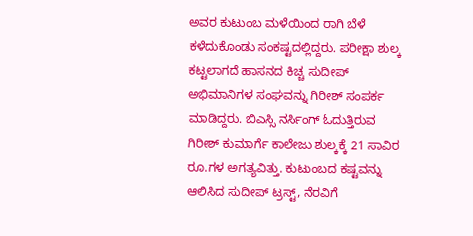ಅವರ ಕುಟುಂಬ ಮಳೆಯಿಂದ ರಾಗಿ ಬೆಳೆ ಕಳೆದುಕೊಂಡು ಸಂಕಷ್ಟದಲ್ಲಿದ್ದರು. ಪರೀಕ್ಷಾ ಶುಲ್ಕ ಕಟ್ಟಲಾಗದೆ ಹಾಸನದ ಕಿಚ್ಚ ಸುದೀಪ್ ಅಭಿಮಾನಿಗಳ ಸಂಘವನ್ನು ಗಿರೀಶ್ ಸಂಪರ್ಕ ಮಾಡಿದ್ದರು. ಬಿಎಸ್ಸಿ ನರ್ಸಿಂಗ್ ಓದುತ್ತಿರುವ ಗಿರೀಶ್ ಕುಮಾರ್ಗೆ ಕಾಲೇಜು ಶುಲ್ಕಕ್ಕೆ 21 ಸಾವಿರ ರೂ.ಗಳ ಅಗತ್ಯವಿತ್ತು. ಕುಟುಂಬದ ಕಷ್ಟವನ್ನು ಆಲಿಸಿದ ಸುದೀಪ್ ಟ್ರಸ್ಟ್, ನೆರವಿಗೆ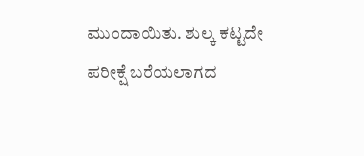ಮುಂದಾಯಿತು. ಶುಲ್ಕ ಕಟ್ಟದೇ ಪರೀಕ್ಷೆ ಬರೆಯಲಾಗದ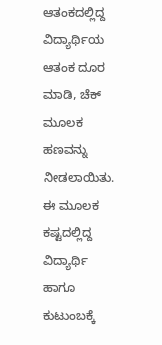ಆತಂಕದಲ್ಲಿದ್ದ ವಿದ್ಯಾರ್ಥಿಯ ಆತಂಕ ದೂರ ಮಾಡಿ, ಚೆಕ್ ಮೂಲಕ ಹಣವನ್ನು ನೀಡಲಾಯಿತು. ಈ ಮೂಲಕ ಕಷ್ಟದಲ್ಲಿದ್ದ ವಿದ್ಯಾರ್ಥಿ ಹಾಗೂ ಕುಟುಂಬಕ್ಕೆ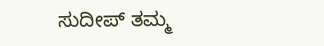ಸುದೀಪ್ ತಮ್ಮ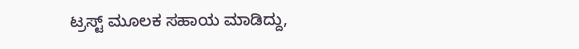ಟ್ರಸ್ಟ್ ಮೂಲಕ ಸಹಾಯ ಮಾಡಿದ್ದು,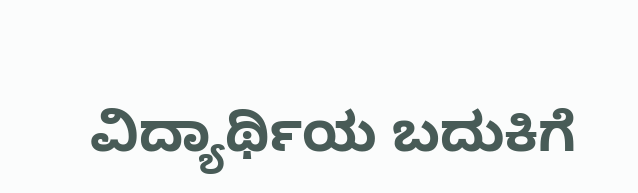ವಿದ್ಯಾರ್ಥಿಯ ಬದುಕಿಗೆ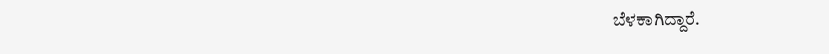ಬೆಳಕಾಗಿದ್ದಾರೆ.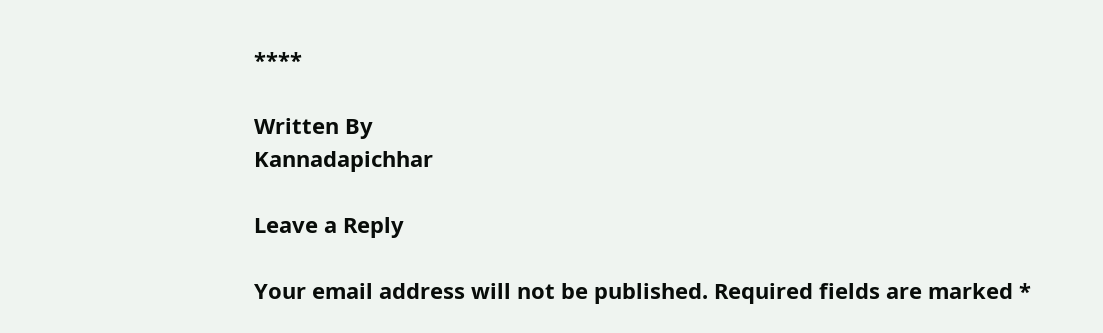****

Written By
Kannadapichhar

Leave a Reply

Your email address will not be published. Required fields are marked *